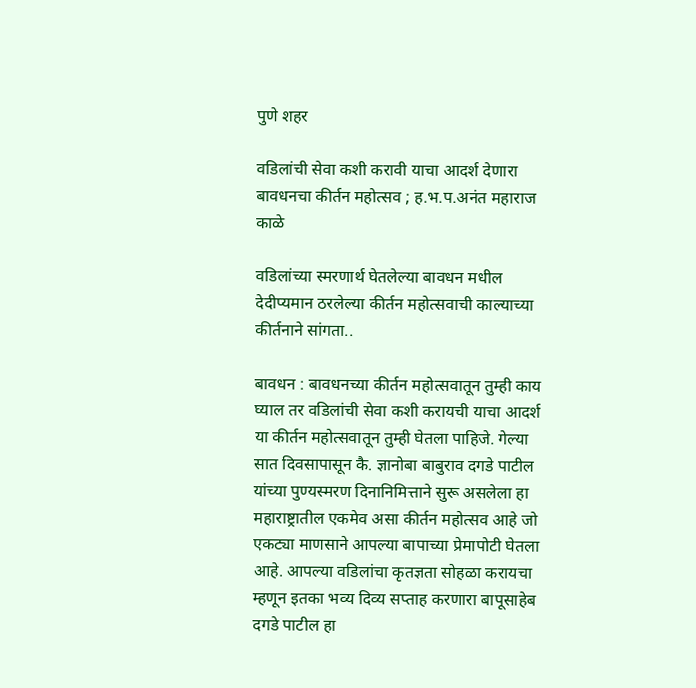पुणे शहर

वडिलांची सेवा कशी करावी याचा आदर्श देणारा बावधनचा कीर्तन महोत्सव ; ह.भ.प.अनंत महाराज काळे

वडिलांच्या स्मरणार्थ घेतलेल्या बावधन मधील देदीप्यमान ठरलेल्या कीर्तन महोत्सवाची काल्याच्या कीर्तनाने सांगता..

बावधन : बावधनच्या कीर्तन महोत्सवातून तुम्ही काय घ्याल तर वडिलांची सेवा कशी करायची याचा आदर्श या कीर्तन महोत्सवातून तुम्ही घेतला पाहिजे. गेल्या सात दिवसापासून कै. ज्ञानोबा बाबुराव दगडे पाटील यांच्या पुण्यस्मरण दिनानिमित्ताने सुरू असलेला हा महाराष्ट्रातील एकमेव असा कीर्तन महोत्सव आहे जो एकट्या माणसाने आपल्या बापाच्या प्रेमापोटी घेतला आहे. आपल्या वडिलांचा कृतज्ञता सोहळा करायचा म्हणून इतका भव्य दिव्य सप्ताह करणारा बापूसाहेब दगडे पाटील हा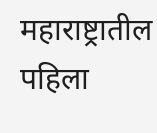महाराष्ट्रातील पहिला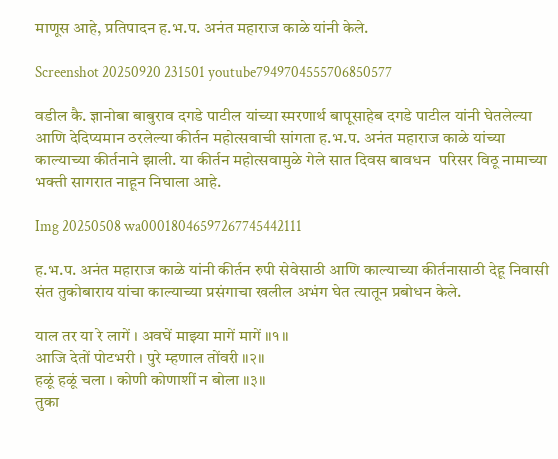माणूस आहे, प्रतिपादन ह.भ.प. अनंत महाराज काळे यांनी केले.

Screenshot 20250920 231501 youtube7949704555706850577

वडील कै. ज्ञानोबा बाबुराव दगडे पाटील यांच्या स्मरणार्थ बापूसाहेब दगडे पाटील यांनी घेतलेल्या आणि देदिप्यमान ठरलेल्या कीर्तन महोत्सवाची सांगता ह.भ.प. अनंत महाराज काळे यांच्या काल्याच्या कीर्तनाने झाली. या कीर्तन महोत्सवामुळे गेले सात दिवस बावधन  परिसर विठू नामाच्या भक्ती सागरात नाहून निघाला आहे.

Img 20250508 wa00018046597267745442111

ह.भ.प. अनंत महाराज काळे यांनी कीर्तन रुपी सेवेसाठी आणि काल्याच्या कीर्तनासाठी देहू निवासी संत तुकोबाराय यांचा काल्याच्या प्रसंगाचा खलील अभंग घेत त्यातून प्रबोधन केले.

याल तर या रे लागें । अवघें माझ्या मागें मागें ॥१॥
आजि देतों पोटभरी । पुरे म्हणाल तोंवरी ॥२॥
हळूं हळूं चला । कोणी कोणाशीं न बोला ॥३॥
तुका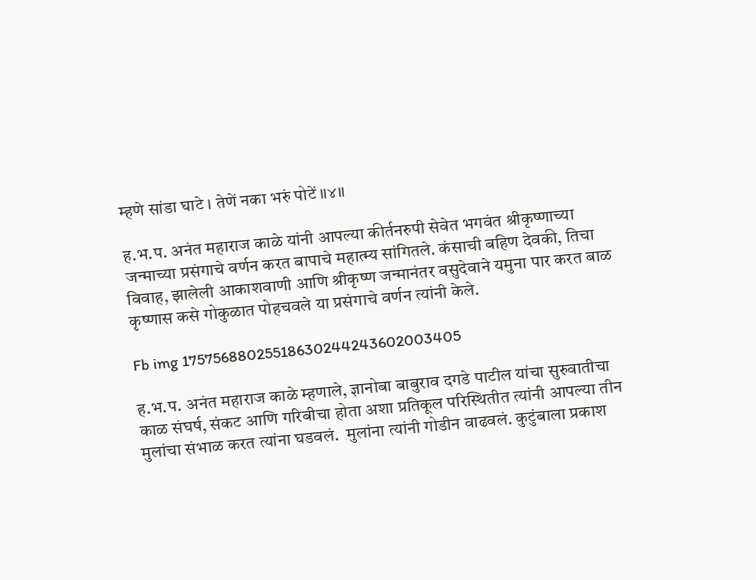म्हणे सांडा घाटे । तेणें नका भरुं पोटें ॥४॥

ह.भ.प. अनंत महाराज काळे यांनी आपल्या कीर्तनरुपी सेवेत भगवंत श्रीकृष्णाच्या जन्माच्या प्रसंगाचे वर्णन करत बापाचे महात्म्य सांगितले. कंसाची बहिण देवकी, तिचा विवाह, झालेली आकाशवाणी आणि श्रीकृष्ण जन्मानंतर वसुदेवाने यमुना पार करत बाळ कृष्णास कसे गोकुळात पोहचवले या प्रसंगाचे वर्णन त्यांनी केले.

Fb img 17575688025518630244243602003405

ह.भ.प. अनंत महाराज काळे म्हणाले, ज्ञानोबा बाबुराव दगडे पाटील यांचा सुरुवातीचा काळ संघर्ष, संकट आणि गरिबीचा होता अशा प्रतिकूल परिस्थितीत त्यांनी आपल्या तीन मुलांचा संभाळ करत त्यांना घडवलं.  मुलांना त्यांनी गोडीन वाढवलं. कुटुंबाला प्रकाश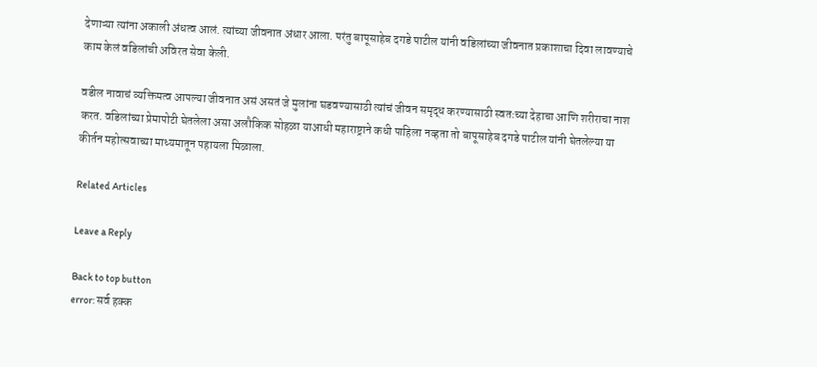देणाऱ्या त्यांना अकाली अंधत्व आलं. त्यांच्या जीवनात अंधार आला. परंतु बापूसाहेब दगडे पाटील यांनी वडिलांच्या जीवनात प्रकाशाचा दिवा लावण्याचे काम केलं वडिलांची अविरत सेवा केली.

वडील नावाचं व्यक्तिमत्व आपल्या जीवनात असं असतं जे मुलांना घडवण्यासाठी त्यांचं जीवन समृद्ध करण्यासाठी स्वतःच्या देहाचा आणि शरीराचा नाश करत. वडिलांच्या प्रेमापोटी घेतलेला असा अलौकिक सोहळा याआधी महाराष्ट्राने कधी पाहिला नव्हता तो बापूसाहेब दगडे पाटील यांनी घेतलेल्या या कीर्तन महोत्सवाच्या माध्यमातून पहायला मिळाला.

Related Articles

Leave a Reply

Back to top button
error: सर्व हक्क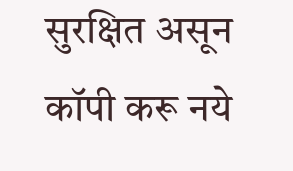सुरक्षित असून कॉपी करू नये